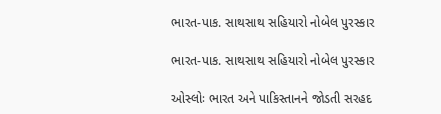ભારત-પાક. સાથસાથ સહિયારો નોબેલ પુરસ્કાર

ભારત-પાક. સાથસાથ સહિયારો નોબેલ પુરસ્કાર

ઓસ્લોઃ ભારત અને પાકિસ્તાનને જોડતી સરહદ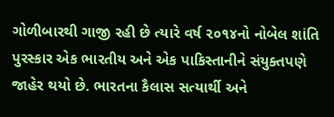ગોળીબારથી ગાજી રહી છે ત્યારે વર્ષ ૨૦૧૪નો નોબેલ શાંતિ પુરસ્કાર એક ભારતીય અને એક પાકિસ્તાનીને સંયુક્તપણે જાહેર થયો છે. ભારતના કૈલાસ સત્યાર્થી અને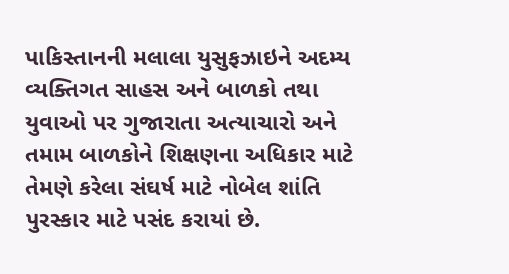પાકિસ્તાનની મલાલા યુસુફઝાઇને અદમ્ય વ્યક્તિગત સાહસ અને બાળકો તથા યુવાઓ પર ગુજારાતા અત્યાચારો અને તમામ બાળકોને શિક્ષણના અધિકાર માટે તેમણે કરેલા સંઘર્ષ માટે નોબેલ શાંતિ પુરસ્કાર માટે પસંદ કરાયાં છે.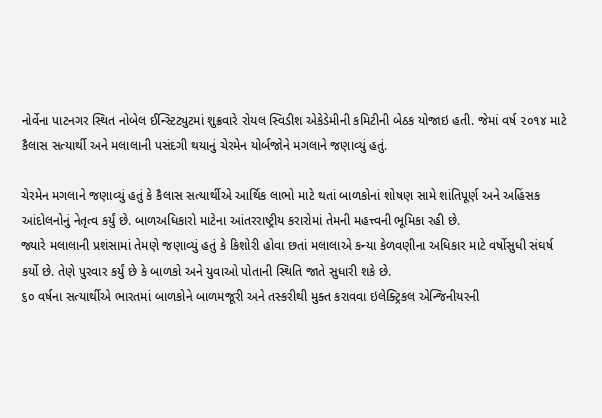નોર્વેના પાટનગર સ્થિત નોબેલ ઈન્સ્ટિટ્યુટમાં શુક્રવારે રોયલ સ્વિડીશ એકેડેમીની કમિટીની બેઠક યોજાઇ હતી. જેમાં વર્ષ ૨૦૧૪ માટે કૈલાસ સત્યાર્થી અને મલાલાની પસંદગી થયાનું ચેરમેન યોર્બજોને મગલાને જણાવ્યું હતું.

ચેરમેન મગલાને જણાવ્યું હતું કે કૈલાસ સત્યાર્થીએ આર્થિક લાભો માટે થતાં બાળકોનાં શોષણ સામે શાંતિપૂર્ણ અને અહિંસક આંદોલનોનું નેતૃત્વ કર્યું છે. બાળઅધિકારો માટેના આંતરરાષ્ટ્રીય કરારોમાં તેમની મહત્ત્વની ભૂમિકા રહી છે.
જ્યારે મલાલાની પ્રશંસામાં તેમણે જણાવ્યું હતું કે કિશોરી હોવા છતાં મલાલાએ કન્યા કેળવણીના અધિકાર માટે વર્ષોસુધી સંઘર્ષ કર્યો છે. તેણે પુરવાર કર્યું છે કે બાળકો અને યુવાઓ પોતાની સ્થિતિ જાતે સુધારી શકે છે.
૬૦ વર્ષના સત્યાર્થીએ ભારતમાં બાળકોને બાળમજૂરી અને તસ્કરીથી મુક્ત કરાવવા ઇલેક્ટ્રિકલ એન્જિનીયરની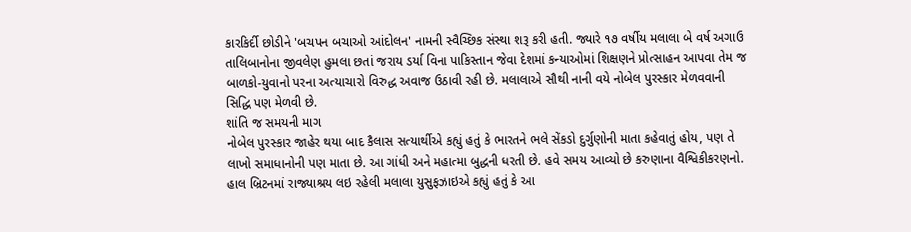કારકિર્દી છોડીને 'બચપન બચાઓ આંદોલન' નામની સ્વૈચ્છિક સંસ્થા શરૂ કરી હતી. જ્યારે ૧૭ વર્ષીય મલાલા બે વર્ષ અગાઉ તાલિબાનોના જીવલેણ હુમલા છતાં જરાય ડર્યા વિના પાકિસ્તાન જેવા દેશમાં કન્યાઓમાં શિક્ષણને પ્રોત્સાહન આપવા તેમ જ બાળકો-યુવાનો પરના અત્યાચારો વિરુદ્ધ અવાજ ઉઠાવી રહી છે. મલાલાએ સૌથી નાની વયે નોબેલ પુરસ્કાર મેળવવાની સિદ્ધિ પણ મેળવી છે.
શાંતિ જ સમયની માગ
નોબેલ પુરસ્કાર જાહેર થયા બાદ કૈલાસ સત્યાર્થીએ કહ્યું હતું કે ભારતને ભલે સેંકડો દુર્ગુણોની માતા કહેવાતું હોય, પણ તે લાખો સમાધાનોની પણ માતા છે. આ ગાંધી અને મહાત્મા બુદ્ધની ધરતી છે. હવે સમય આવ્યો છે કરુણાના વૈશ્વિકીકરણનો.
હાલ બ્રિટનમાં રાજ્યાશ્રય લઇ રહેલી મલાલા યુસુફઝાઇએ કહ્યું હતું કે આ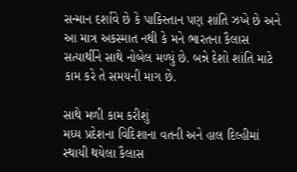સન્માન દર્શાવે છે કે પાકિસ્તાન પણ શાંતિ ઝખે છે અને આ માત્ર અકસ્માત નથી કે મને ભારતના કૈલાસ સત્યાર્થીને સાથે નોબેલ મળ્યું છે. બન્ને દેશો શાંતિ માટે કામ કરે તે સમયની માગ છે.

સાથે મળી કામ કરીશું
મધ્ય પ્રદેશના વિદિશાના વતની અને હાલ દિલ્હીમાં સ્થાયી થયેલા કૈલાસ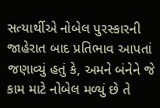સત્યાર્થીએ નોબેલ પુરસ્કારની જાહેરાત બાદ પ્રતિભાવ આપતાં જણાવ્યું હતું કે, અમને બંનેને જે કામ માટે નોબેલ મળ્યું છે તે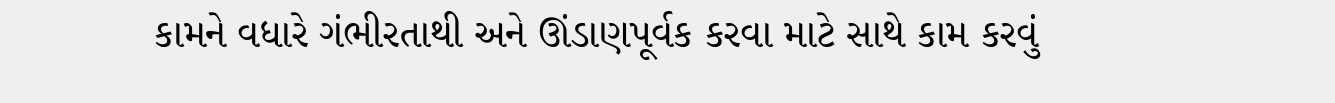કામને વધારે ગંભીરતાથી અને ઊંડાણપૂર્વક કરવા માટે સાથે કામ કરવું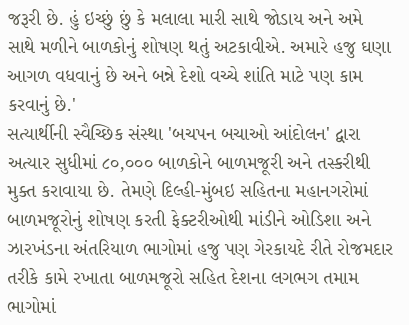જરૂરી છે. હું ઇચ્છું છું કે મલાલા મારી સાથે જોડાય અને અમે સાથે મળીને બાળકોનું શોષણ થતું અટકાવીએ. અમારે હજુ ઘણા આગળ વધવાનું છે અને બન્ને દેશો વચ્ચે શાંતિ માટે પણ કામ કરવાનું છે.'
સત્યાર્થીની સ્વૈચ્છિક સંસ્થા 'બચપન બચાઓ આંદોલન' દ્વારા અત્યાર સુધીમાં ૮૦,૦૦૦ બાળકોને બાળમજૂરી અને તસ્કરીથી મુક્ત કરાવાયા છે. તેમણે દિલ્હી-મુંબઇ સહિતના મહાનગરોમાં બાળમજૂરોનું શોષણ કરતી ફેક્ટરીઓથી માંડીને ઓડિશા અને ઝારખંડના અંતરિયાળ ભાગોમાં હજુ પણ ગેરકાયદે રીતે રોજમદાર તરીકે કામે રખાતા બાળમજૂરો સહિત દેશના લગભગ તમામ ભાગોમાં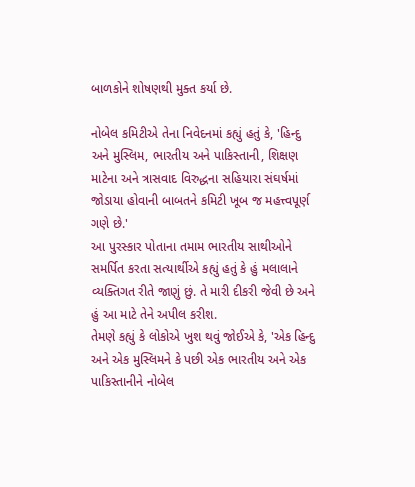બાળકોને શોષણથી મુક્ત કર્યા છે.

નોબેલ કમિટીએ તેના નિવેદનમાં કહ્યું હતું કે, 'હિન્દુ અને મુસ્લિમ, ભારતીય અને પાકિસ્તાની, શિક્ષણ માટેના અને ત્રાસવાદ વિરુદ્ધના સહિયારા સંઘર્ષમાં જોડાયા હોવાની બાબતને કમિટી ખૂબ જ મહત્ત્વપૂર્ણ ગણે છે.'
આ પુરસ્કાર પોતાના તમામ ભારતીય સાથીઓને સમર્પિત કરતા સત્યાર્થીએ કહ્યું હતું કે હું મલાલાને વ્યક્તિગત રીતે જાણું છું. તે મારી દીકરી જેવી છે અને હું આ માટે તેને અપીલ કરીશ.
તેમણે કહ્યું કે લોકોએ ખુશ થવું જોઈએ કે, 'એક હિન્દુ અને એક મુસ્લિમને કે પછી એક ભારતીય અને એક પાકિસ્તાનીને નોબેલ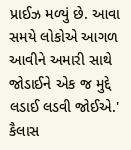પ્રાઈઝ મળ્યું છે. આવા સમયે લોકોએ આગળ આવીને અમારી સાથે જોડાઈને એક જ મુદ્દે લડાઈ લડવી જોઈએ.'
કૈલાસ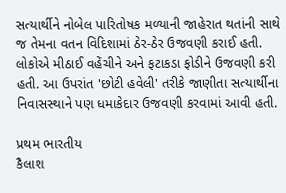સત્યાર્થીને નોબેલ પારિતોષક મળ્યાની જાહેરાત થતાંની સાથે જ તેમના વતન વિદિશામાં ઠેર-ઠેર ઉજવણી કરાઈ હતી. લોકોએ મીઠાઈ વહેંચીને અને ફટાકડા ફોડીને ઉજવણી કરી હતી. આ ઉપરાંત 'છોટી હવેલી' તરીકે જાણીતા સત્યાર્થીના નિવાસસ્થાને પણ ધમાકેદાર ઉજવણી કરવામાં આવી હતી.

પ્રથમ ભારતીય
કૈલાશ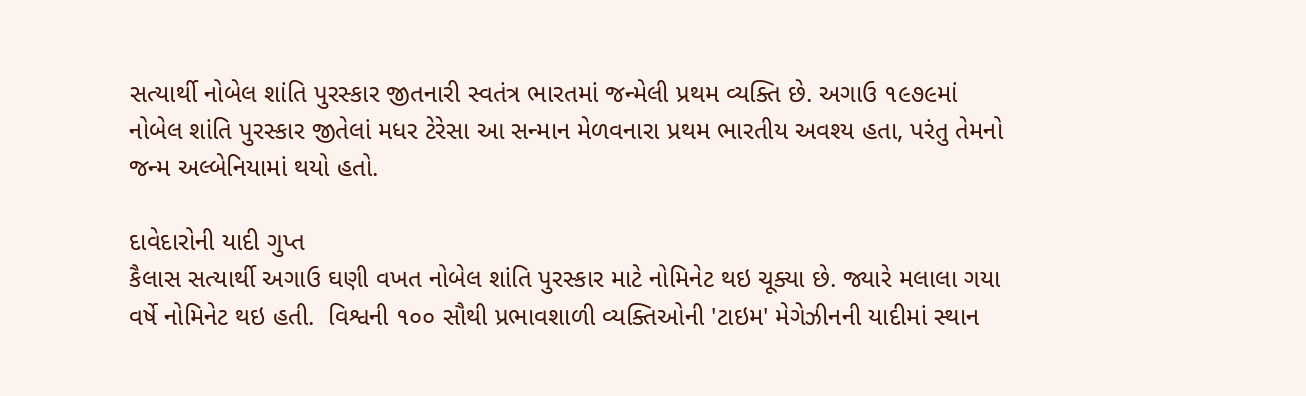સત્યાર્થી નોબેલ શાંતિ પુરસ્કાર જીતનારી સ્વતંત્ર ભારતમાં જન્મેલી પ્રથમ વ્યક્તિ છે. અગાઉ ૧૯૭૯માં નોબેલ શાંતિ પુરસ્કાર જીતેલાં મધર ટેરેસા આ સન્માન મેળવનારા પ્રથમ ભારતીય અવશ્ય હતા, પરંતુ તેમનો જન્મ અલ્બેનિયામાં થયો હતો.

દાવેદારોની યાદી ગુપ્ત
કૈલાસ સત્યાર્થી અગાઉ ઘણી વખત નોબેલ શાંતિ પુરસ્કાર માટે નોમિનેટ થઇ ચૂક્યા છે. જ્યારે મલાલા ગયા વર્ષે નોમિનેટ થઇ હતી.  વિશ્વની ૧૦૦ સૌથી પ્રભાવશાળી વ્યક્તિઓની 'ટાઇમ' મેગેઝીનની યાદીમાં સ્થાન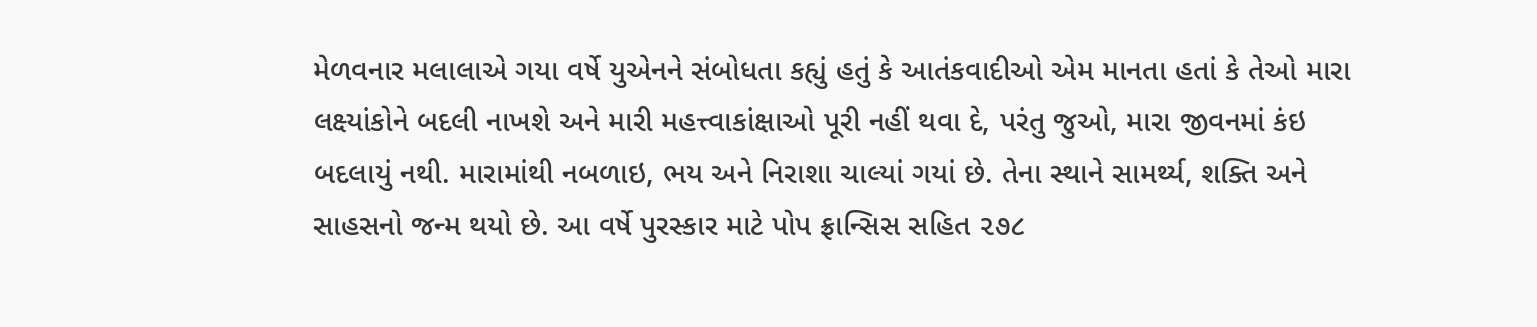મેળવનાર મલાલાએ ગયા વર્ષે યુએનને સંબોધતા કહ્યું હતું કે આતંકવાદીઓ એમ માનતા હતાં કે તેઓ મારા લક્ષ્યાંકોને બદલી નાખશે અને મારી મહત્ત્વાકાંક્ષાઓ પૂરી નહીં થવા દે, પરંતુ જુઓ, મારા જીવનમાં કંઇ બદલાયું નથી. મારામાંથી નબળાઇ, ભય અને નિરાશા ચાલ્યાં ગયાં છે. તેના સ્થાને સામર્થ્ય, શક્તિ અને સાહસનો જન્મ થયો છે. આ વર્ષે પુરસ્કાર માટે પોપ ફ્રાન્સિસ સહિત ૨૭૮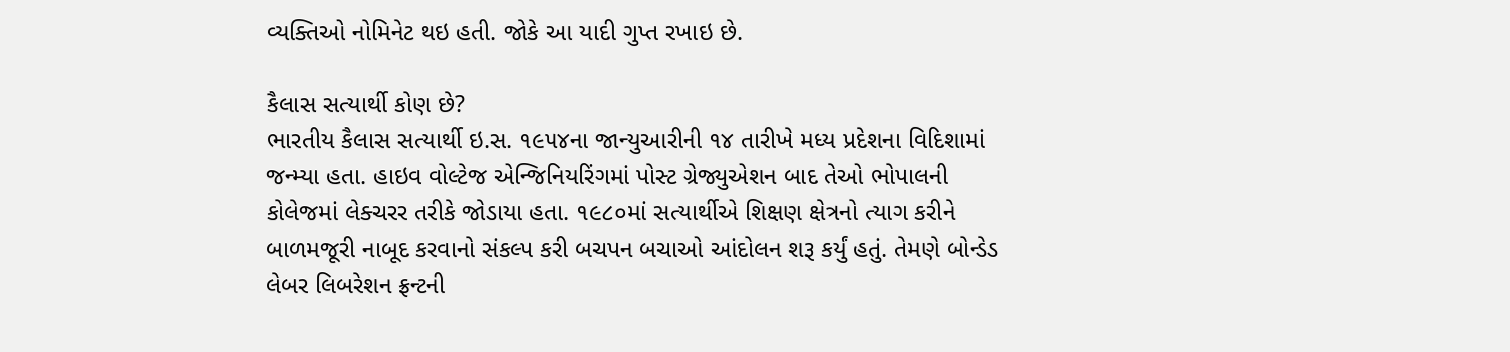વ્યક્તિઓ નોમિનેટ થઇ હતી. જોકે આ યાદી ગુપ્ત રખાઇ છે.

કૈલાસ સત્યાર્થી કોણ છે?
ભારતીય કૈલાસ સત્યાર્થી ઇ.સ. ૧૯૫૪ના જાન્યુઆરીની ૧૪ તારીખે મધ્ય પ્રદેશના વિદિશામાં જન્મ્યા હતા. હાઇવ વોલ્ટેજ એન્જિનિયરિંગમાં પોસ્ટ ગ્રેજ્યુએશન બાદ તેઓ ભોપાલની કોલેજમાં લેક્ચરર તરીકે જોડાયા હતા. ૧૯૮૦માં સત્યાર્થીએ શિક્ષણ ક્ષેત્રનો ત્યાગ કરીને બાળમજૂરી નાબૂદ કરવાનો સંકલ્પ કરી બચપન બચાઓ આંદોલન શરૂ કર્યું હતું. તેમણે બોન્ડેડ લેબર લિબરેશન ફ્રન્ટની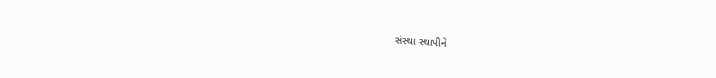સંસ્થા સ્થાપીને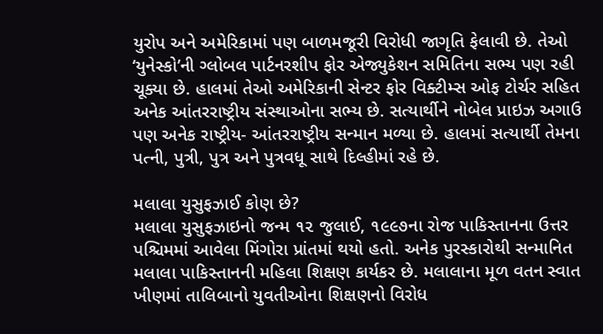યુરોપ અને અમેરિકામાં પણ બાળમજૂરી વિરોધી જાગૃતિ ફેલાવી છે. તેઓ ‘યુનેસ્કો’ની ગ્લોબલ પાર્ટનરશીપ ફોર એજ્યુકેશન સમિતિના સભ્ય પણ રહી ચૂક્યા છે. હાલમાં તેઓ અમેરિકાની સેન્ટર ફોર વિક્ટીમ્સ ઓફ ટોર્ચર સહિત અનેક આંતરરાષ્ટ્રીય સંસ્થાઓના સભ્ય છે. સત્યાર્થીને નોબેલ પ્રાઇઝ અગાઉ પણ અનેક રાષ્ટ્રીય- આંતરરાષ્ટ્રીય સન્માન મળ્યા છે. હાલમાં સત્યાર્થી તેમના પત્ની, પુત્રી, પુત્ર અને પુત્રવધૂ સાથે દિલ્હીમાં રહે છે.

મલાલા યુસુફઝાઈ કોણ છે?
મલાલા યુસુફઝાઇનો જન્મ ૧૨ જુલાઈ, ૧૯૯૭ના રોજ પાકિસ્તાનના ઉત્તર પશ્ચિમમાં આવેલા મિંગોરા પ્રાંતમાં થયો હતો. અનેક પુરસ્કારોથી સન્માનિત મલાલા પાકિસ્તાનની મહિલા શિક્ષણ કાર્યકર છે. મલાલાના મૂળ વતન સ્વાત ખીણમાં તાલિબાનો યુવતીઓના શિક્ષણનો વિરોધ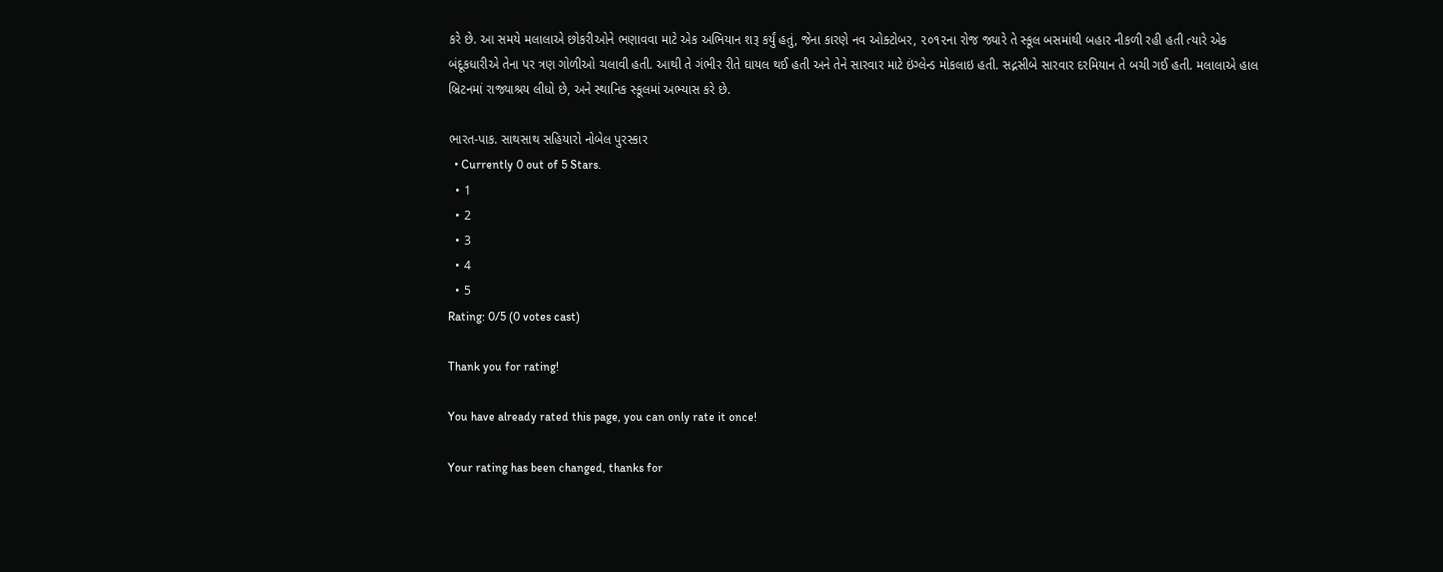કરે છે. આ સમયે મલાલાએ છોકરીઓને ભણાવવા માટે એક અભિયાન શરૂ કર્યું હતું, જેના કારણે નવ ઓક્ટોબર, ૨૦૧૨ના રોજ જ્યારે તે સ્કૂલ બસમાંથી બહાર નીકળી રહી હતી ત્યારે એક બંદૂકધારીએ તેના પર ત્રણ ગોળીઓ ચલાવી હતી. આથી તે ગંભીર રીતે ઘાયલ થઈ હતી અને તેને સારવાર માટે ઇંગ્લેન્ડ મોકલાઇ હતી. સદ્નસીબે સારવાર દરમિયાન તે બચી ગઈ હતી. મલાલાએ હાલ બ્રિટનમાં રાજ્યાશ્રય લીધો છે, અને સ્થાનિક સ્કૂલમાં અભ્યાસ કરે છે.

ભારત-પાક. સાથસાથ સહિયારો નોબેલ પુરસ્કાર
  • Currently 0 out of 5 Stars.
  • 1
  • 2
  • 3
  • 4
  • 5
Rating: 0/5 (0 votes cast)

Thank you for rating!

You have already rated this page, you can only rate it once!

Your rating has been changed, thanks for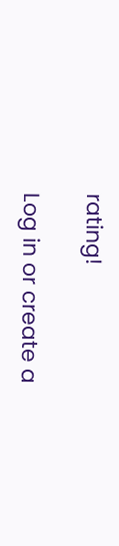rating!

Log in or create a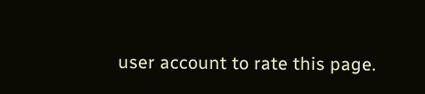user account to rate this page.